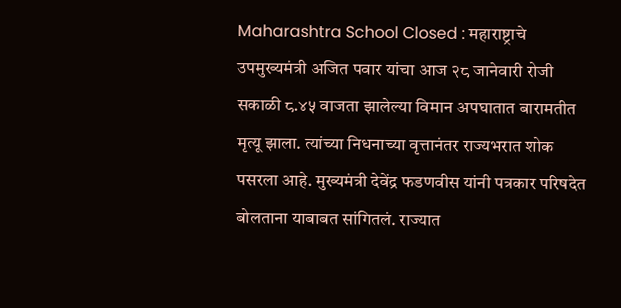Maharashtra School Closed : महाराष्ट्राचे उपमुख्यमंत्री अजित पवार यांचा आज २८ जानेवारी रोजी सकाळी ८.४५ वाजता झालेल्या विमान अपघातात बारामतीत मृत्यू झाला. त्यांच्या निधनाच्या वृत्तानंतर राज्यभरात शोक पसरला आहे. मुख्यमंत्री देवेंद्र फडणवीस यांनी पत्रकार परिषदेत बोलताना याबाबत सांगितलं. राज्यात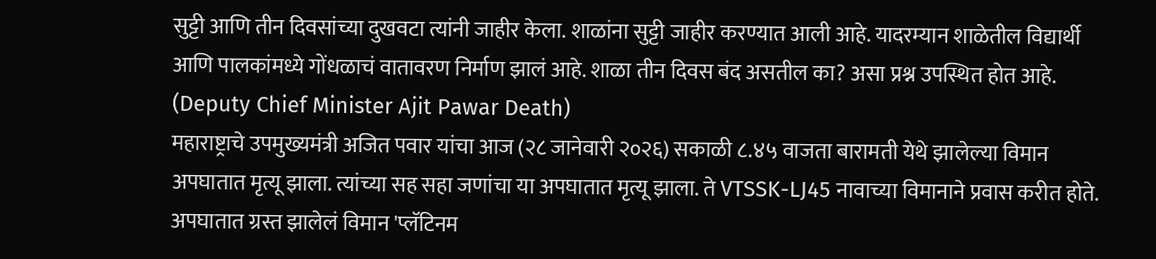सुट्टी आणि तीन दिवसांच्या दुखवटा त्यांनी जाहीर केला. शाळांना सुट्टी जाहीर करण्यात आली आहे. यादरम्यान शाळेतील विद्यार्थी आणि पालकांमध्ये गोंधळाचं वातावरण निर्माण झालं आहे. शाळा तीन दिवस बंद असतील का? असा प्रश्न उपस्थित होत आहे. (Deputy Chief Minister Ajit Pawar Death)
महाराष्ट्राचे उपमुख्यमंत्री अजित पवार यांचा आज (२८ जानेवारी २०२६) सकाळी ८.४५ वाजता बारामती येथे झालेल्या विमान अपघातात मृत्यू झाला. त्यांच्या सह सहा जणांचा या अपघातात मृत्यू झाला. ते VTSSK-LJ45 नावाच्या विमानाने प्रवास करीत होते. अपघातात ग्रस्त झालेलं विमान 'प्लॅटिनम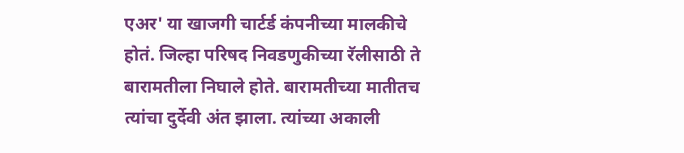एअर' या खाजगी चार्टर्ड कंपनीच्या मालकीचे होतं. जिल्हा परिषद निवडणुकीच्या रॅलीसाठी ते बारामतीला निघाले होते. बारामतीच्या मातीतच त्यांचा दुर्देवी अंत झाला. त्यांच्या अकाली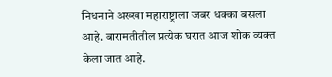निधनाने अख्खा महाराष्ट्राला जबर धक्का बसला आहे. बारामतीतील प्रत्येक घरात आज शोक व्यक्त केला जात आहे.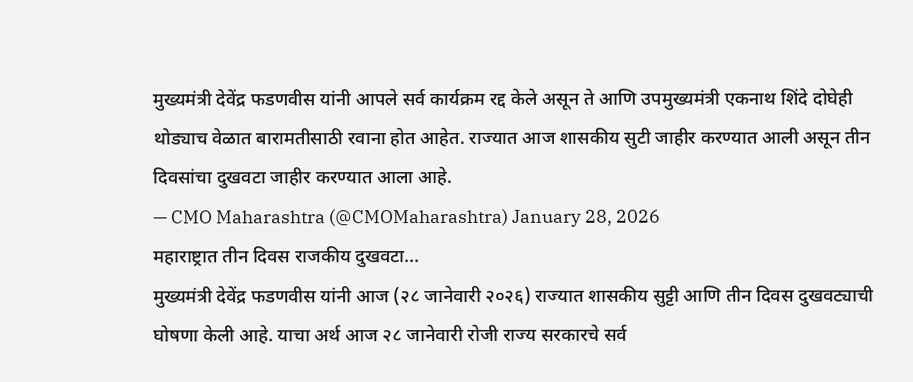मुख्यमंत्री देवेंद्र फडणवीस यांनी आपले सर्व कार्यक्रम रद्द केले असून ते आणि उपमुख्यमंत्री एकनाथ शिंदे दोघेही थोड्याच वेळात बारामतीसाठी रवाना होत आहेत. राज्यात आज शासकीय सुटी जाहीर करण्यात आली असून तीन दिवसांचा दुखवटा जाहीर करण्यात आला आहे.
— CMO Maharashtra (@CMOMaharashtra) January 28, 2026
महाराष्ट्रात तीन दिवस राजकीय दुखवटा...
मुख्यमंत्री देवेंद्र फडणवीस यांनी आज (२८ जानेवारी २०२६) राज्यात शासकीय सुट्टी आणि तीन दिवस दुखवट्याची घोषणा केली आहे. याचा अर्थ आज २८ जानेवारी रोजी राज्य सरकारचे सर्व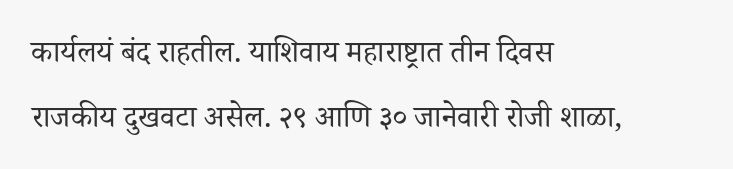कार्यलयं बंद राहतील. याशिवाय महाराष्ट्रात तीन दिवस राजकीय दुखवटा असेल. २९ आणि ३० जानेवारी रोजी शाळा,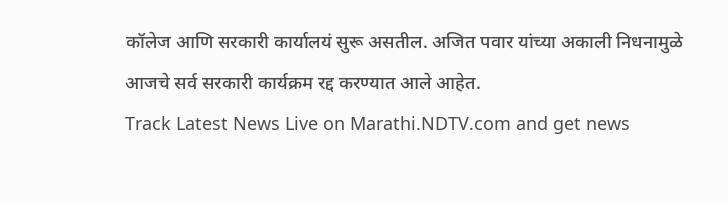कॉलेज आणि सरकारी कार्यालयं सुरू असतील. अजित पवार यांच्या अकाली निधनामुळे आजचे सर्व सरकारी कार्यक्रम रद्द करण्यात आले आहेत.
Track Latest News Live on Marathi.NDTV.com and get news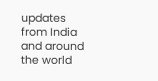updates from India and around the world